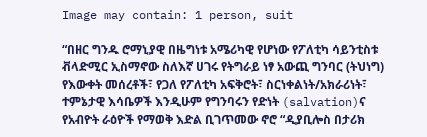Image may contain: 1 person, suit

“በዘር ግንዱ ሮማኒያዊ በዜግነቱ አሜሪካዊ የሆነው የፖለቲካ ሳይንቲስቱ ቭላድሚር ኢስማኖው ስለእኛ ሀገሩ የትግራይ ነፃ አውጪ ግንባር (ትህነግ) የእውቀት መሰረቶች፣ የጋለ የፖለቲካ አፍቅሮት፣ ስርነቀልነት/አክራሪነት፣ ተምኔታዊ እሳቤዎች እንዲሁም የግንባሩን የድነት (salvation)ና የአብዮት ራዕዮች የማወቅ እድል ቢገጥመው ኖሮ “ዲያቢሎስ በታሪክ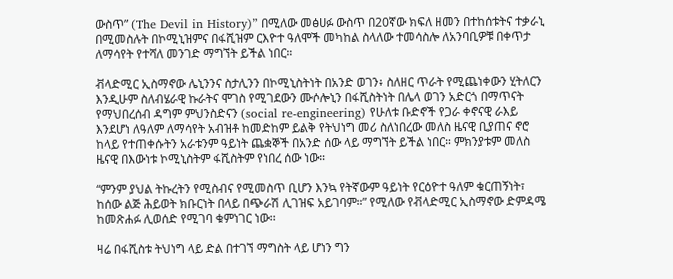ውስጥ” (The Devil in History)” በሚለው መፅሀፉ ውስጥ በ20ኛው ክፍለ ዘመን በተከሰቱትና ተቃራኒ በሚመስሉት በኮሚኒዝምና በፋሺዝም ርእዮተ ዓለሞች መካከል ስላለው ተመሳስሎ ለአንባቢዎቹ በቀጥታ ለማሳየት የተሻለ መንገድ ማግኘት ይችል ነበር።

ቭላድሚር ኢስማኖው ሌኒንንና ስታሊንን በኮሚኒስትነት በአንድ ወገን፥ ስለዘር ጥራት የሚጨነቀውን ሂትለርን እንዲሁም ስለብሄራዊ ኩራትና ሞገስ የሚገደውን ሙሶሎኒን በፋሺስትነት በሌላ ወገን አድርጎ በማጥናት የማህበረሰብ ዳግም ምህንስድናን (social re-engineering) የሁለቱ ቡድኖች የጋራ ቀኖናዊ ራእይ እንደሆነ ለዓለም ለማሳየት አብዝቶ ከመድከም ይልቅ የትህነግ መሪ ስለነበረው መለስ ዜናዊ ቢያጠና ኖሮ ከላይ የተጠቀሱትን አራቱንም ዓይነት ጨቋኞች በአንድ ሰው ላይ ማግኘት ይችል ነበር። ምክንያቱም መለስ ዜናዊ በእውነቱ ኮሚኒስትም ፋሺስትም የነበረ ሰው ነው።

“ምንም ያህል ትኩረትን የሚስብና የሚመስጥ ቢሆን እንኳ የትኛውም ዓይነት የርዕዮተ ዓለም ቁርጠኝነት፣ ከሰው ልጅ ሕይወት ክቡርነት በላይ በጭራሽ ሊገዝፍ አይገባም።” የሚለው የቭላድሚር ኢስማኖው ድምዳሜ ከመጽሐፉ ሊወሰድ የሚገባ ቁምነገር ነው፡፡

ዛሬ በፋሺስቱ ትህነግ ላይ ድል በተገኘ ማግስት ላይ ሆነን ግን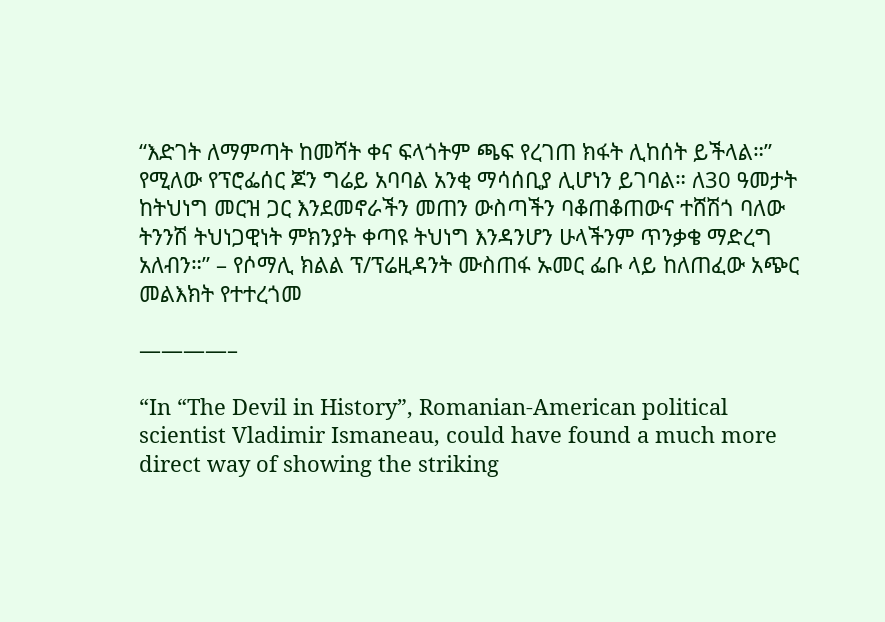“እድገት ለማምጣት ከመሻት ቀና ፍላጎትም ጫፍ የረገጠ ክፋት ሊከሰት ይችላል።” የሚለው የፕሮፌሰር ጆን ግሬይ አባባል አንቂ ማሳሰቢያ ሊሆነን ይገባል። ለ30 ዓመታት ከትህነግ መርዝ ጋር እንደመኖራችን መጠን ውስጣችን ባቆጠቆጠውና ተሸሽጎ ባለው ትንንሽ ትህነጋዊነት ምክንያት ቀጣዩ ትህነግ እንዳንሆን ሁላችንም ጥንቃቄ ማድረግ አለብን።” – የሶማሊ ክልል ፕ/ፕሬዚዳንት ሙስጠፋ ኡመር ፌቡ ላይ ከለጠፈው አጭር መልእክት የተተረጎመ

————–

“In “The Devil in History”, Romanian-American political scientist Vladimir Ismaneau, could have found a much more direct way of showing the striking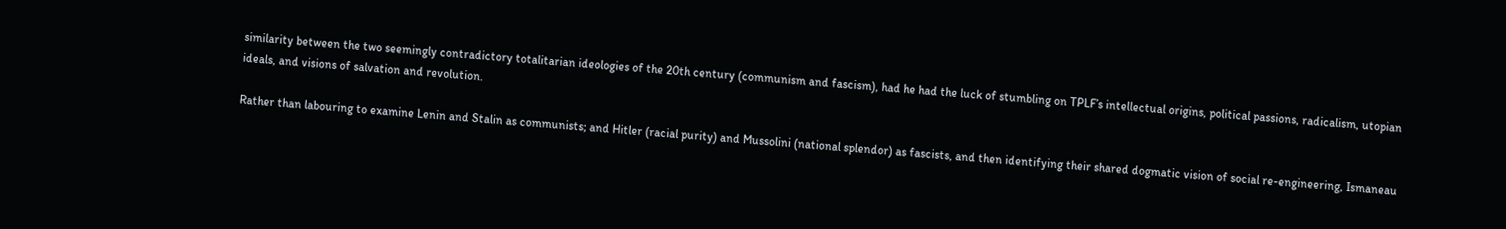similarity between the two seemingly contradictory totalitarian ideologies of the 20th century (communism and fascism), had he had the luck of stumbling on TPLF’s intellectual origins, political passions, radicalism, utopian ideals, and visions of salvation and revolution.

Rather than labouring to examine Lenin and Stalin as communists; and Hitler (racial purity) and Mussolini (national splendor) as fascists, and then identifying their shared dogmatic vision of social re-engineering, Ismaneau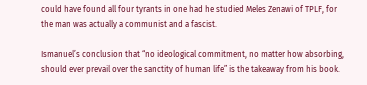could have found all four tyrants in one had he studied Meles Zenawi of TPLF, for the man was actually a communist and a fascist.

Ismanuel’s conclusion that “no ideological commitment, no matter how absorbing, should ever prevail over the sanctity of human life” is the takeaway from his book.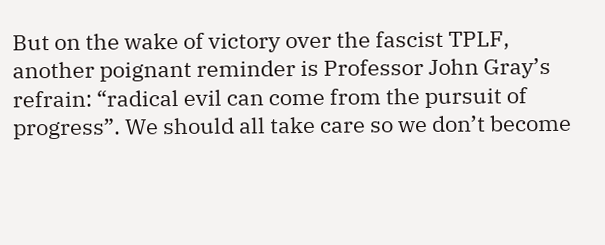But on the wake of victory over the fascist TPLF, another poignant reminder is Professor John Gray’s refrain: “radical evil can come from the pursuit of progress”. We should all take care so we don’t become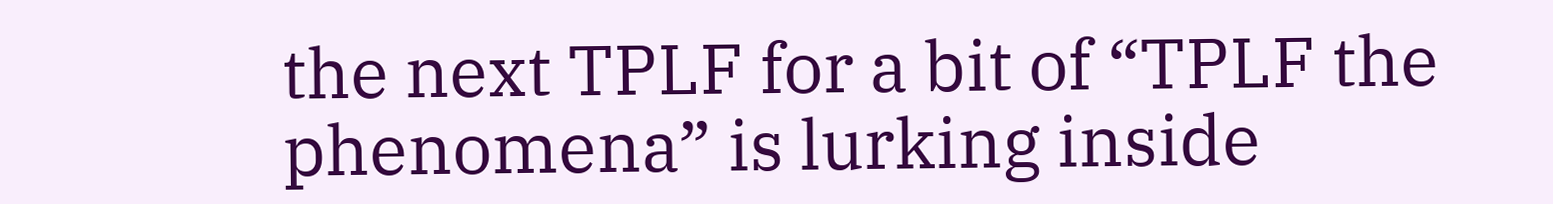the next TPLF for a bit of “TPLF the phenomena” is lurking inside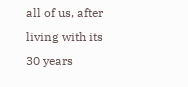all of us, after living with its 30 years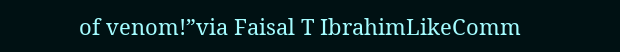of venom!”via Faisal T IbrahimLikeComm